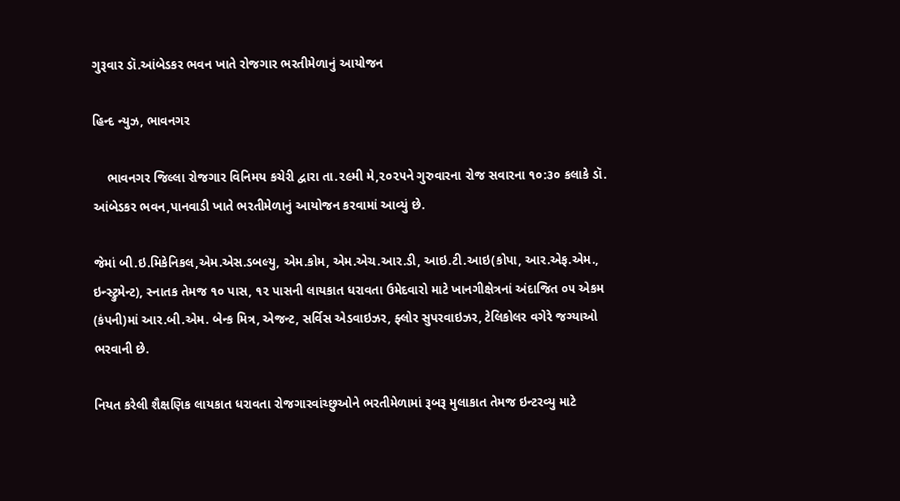ગુરૂવાર ડૉ.આંબેડકર ભવન ખાતે રોજગાર ભરતીમેળાનું આયોજન

હિન્દ ન્યુઝ, ભાવનગર

    ભાવનગર જિલ્લા રોજગાર વિનિમય કચેરી દ્વારા તા.૨૯મી‌ મે,૨૦૨૫ને ગુરુવારના રોજ સવારના ૧૦:૩૦ કલાકે ડૉ. આંબેડકર ભવન,પાનવાડી ખાતે ભરતીમેળાનું આયોજન કરવામાં આવ્યું છે.

જેમાં બી.ઇ.મિકેનિકલ,એમ.એસ.ડબલ્યુ, એમ.કોમ, એમ.એચ.આર.ડી, આઇ.ટી.આઇ(કોપા, આર.એફ.એમ., ઇન્‍સ્ટ્રુમેન્ટ), સ્નાતક તેમજ ૧૦ પાસ, ૧૨ પાસની લાયકાત ધરાવતા ઉમેદવારો માટે ખાનગીક્ષેત્રનાં અંદાજિત ૦૫ એકમ (કંપની)માં આર.બી.એમ. બેન્‍ક મિત્ર, એજન્‍ટ, સર્વિસ એડવાઇઝર, ફ્લોર સુપરવાઇઝર, ટેલિકોલર વગેરે જગ્યાઓ ભરવાની છે.

નિયત કરેલી શૈક્ષણિક લાયકાત ધરાવતા રોજગારવાંચ્છુઓને ભરતીમેળામાં રૂબરૂ મુલાકાત તેમજ ઇન્ટરવ્યુ માટે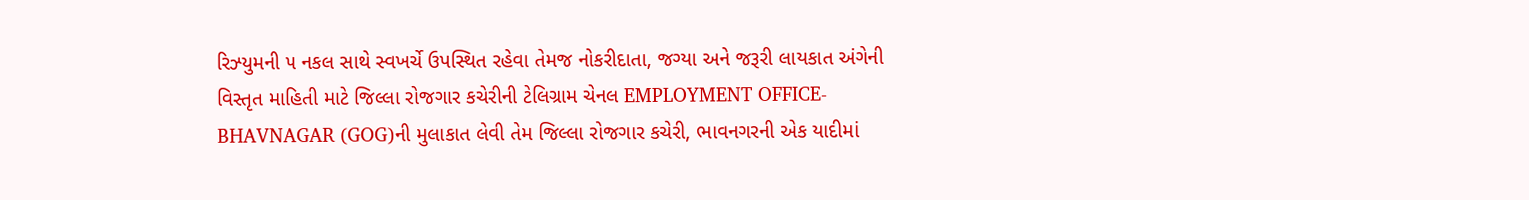રિઝ્યુમની ૫ નકલ સાથે સ્વખર્ચે ઉપસ્થિત રહેવા તેમજ નોકરીદાતા, જગ્યા અને જરૂરી લાયકાત અંગેની વિસ્તૃત માહિતી માટે જિલ્લા રોજગાર કચેરીની ટેલિગ્રામ ચેનલ EMPLOYMENT OFFICE-BHAVNAGAR (GOG)ની મુલાકાત લેવી તેમ‌ જિલ્લા રોજગાર કચેરી, ભાવનગરની એક યાદીમાં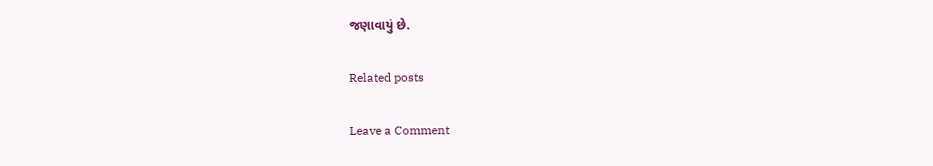જણાવાયું છે.

Related posts

Leave a Comment